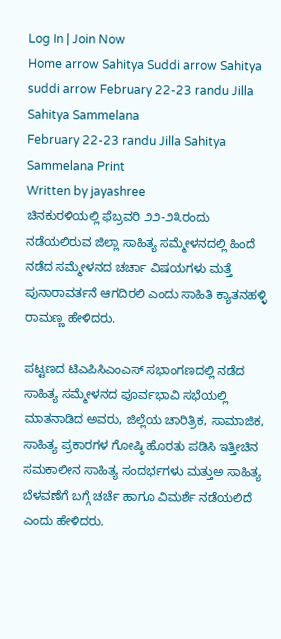Log In | Join Now
Home arrow Sahitya Suddi arrow Sahitya suddi arrow February 22-23 randu Jilla Sahitya Sammelana
February 22-23 randu Jilla Sahitya Sammelana Print
Written by jayashree
ಚಿನಕುರಳಿಯಲ್ಲಿ ಫೆಬ್ರವರಿ ೨೨-೨೩ರಂದು ನಡೆಯಲಿರುವ ಜಿಲ್ಲಾ ಸಾಹಿತ್ಯ ಸಮ್ಮೇಳನದಲ್ಲಿ ಹಿಂದೆ ನಡೆದ ಸಮ್ಮೇಳನದ ಚರ್ಚಾ ವಿಷಯಗಳು ಮತ್ತೆ ಪುನಾರಾವರ್ತನೆ ಆಗದಿರಲಿ ಎಂದು ಸಾಹಿತಿ ಕ್ಯಾತನಹಳ್ಳಿ ರಾಮಣ್ಣ ಹೇಳಿದರು.

ಪಟ್ಟಣದ ಟಿಎಪಿಸಿಎಂಎಸ್ ಸಭಾಂಗಣದಲ್ಲಿ ನಡೆದ ಸಾಹಿತ್ಯ ಸಮ್ಮೇಳನದ ಪೂರ್ವಭಾವಿ ಸಭೆಯಲ್ಲಿ ಮಾತನಾಡಿದ ಅವರು, ಜಿಲ್ಲೆಯ ಚಾರಿತ್ರಿಕ, ಸಾಮಾಜಿಕ, ಸಾಹಿತ್ಯ ಪ್ರಕಾರಗಳ ಗೋಷ್ಠಿ ಹೊರತು ಪಡಿಸಿ ಇತ್ತೀಚಿನ ಸಮಕಾಲೀನ ಸಾಹಿತ್ಯ ಸಂದರ್ಭಗಳು ಮತ್ತುಅ ಸಾಹಿತ್ಯ ಬೆಳವಣೆಗೆ ಬಗ್ಗೆ ಚರ್ಚೆ ಹಾಗೂ ವಿಮರ್ಶೆ ನಡೆಯಲಿದೆ ಎಂದು ಹೇಳಿದರು.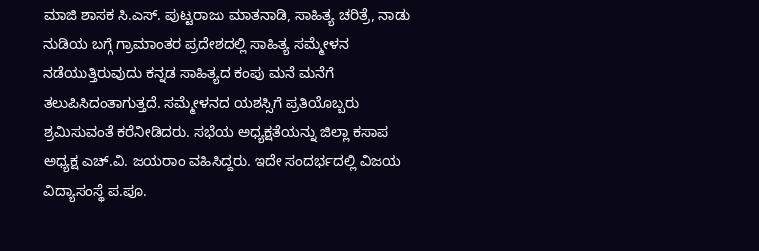ಮಾಜಿ ಶಾಸಕ ಸಿ.ಎಸ್. ಪುಟ್ಟರಾಜು ಮಾತನಾಡಿ, ಸಾಹಿತ್ಯ ಚರಿತ್ರೆ, ನಾಡು ನುಡಿಯ ಬಗ್ಗೆ ಗ್ರಾಮಾಂತರ ಪ್ರದೇಶದಲ್ಲಿ ಸಾಹಿತ್ಯ ಸಮ್ಮೇಳನ ನಡೆಯುತ್ತಿರುವುದು ಕನ್ನಡ ಸಾಹಿತ್ಯದ ಕಂಪು ಮನೆ ಮನೆಗೆ ತಲುಪಿಸಿದಂತಾಗುತ್ತದೆ. ಸಮ್ಮೇಳನದ ಯಶಸ್ಸಿಗೆ ಪ್ರತಿಯೊಬ್ಬರು ಶ್ರಮಿಸುವಂತೆ ಕರೆನೀಡಿದರು. ಸಭೆಯ ಅಧ್ಯಕ್ಷತೆಯನ್ನು ಜಿಲ್ಲಾ ಕಸಾಪ ಅಧ್ಯಕ್ಷ ಎಚ್.ವಿ. ಜಯರಾಂ ವಹಿಸಿದ್ದರು. ಇದೇ ಸಂದರ್ಭದಲ್ಲಿ ವಿಜಯ ವಿದ್ಯಾಸಂಸ್ಥೆ ಪ.ಪೂ.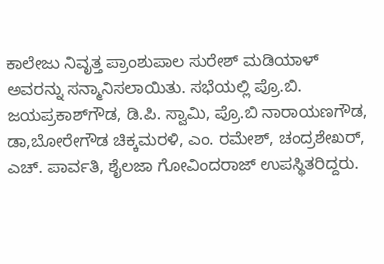ಕಾಲೇಜು ನಿವೃತ್ತ ಪ್ರಾಂಶುಪಾಲ ಸುರೇಶ್ ಮಡಿಯಾಳ್ ಅವರನ್ನು ಸನ್ಮಾನಿಸಲಾಯಿತು. ಸಭೆಯಲ್ಲಿ ಪ್ರೊ.ಬಿ. ಜಯಪ್ರಕಾಶ್‍ಗೌಡ, ಡಿ.ಪಿ. ಸ್ವಾಮಿ, ಪ್ರೊ.ಬಿ ನಾರಾಯಣಗೌಡ, ಡಾ,ಬೋರೇಗೌಡ ಚಿಕ್ಕಮರಳಿ, ಎಂ. ರಮೇಶ್, ಚಂದ್ರಶೇಖರ್, ಎಚ್. ಪಾರ್ವತಿ, ಶೈಲಜಾ ಗೋವಿಂದರಾಜ್ ಉಪಸ್ಥಿತರಿದ್ದರು.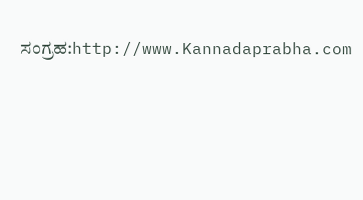ಸಂಗ್ರಹ:http://www.Kannadaprabha.com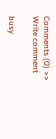Comments (0) >>
Write comment

busy